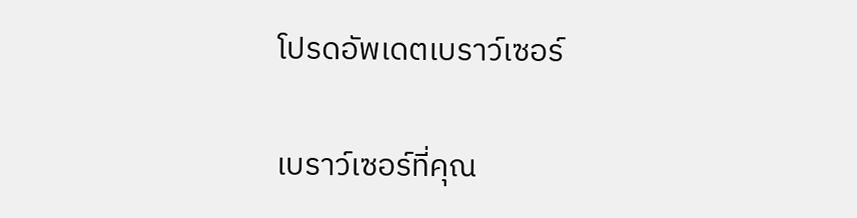โปรดอัพเดตเบราว์เซอร์

เบราว์เซอร์ที่คุณ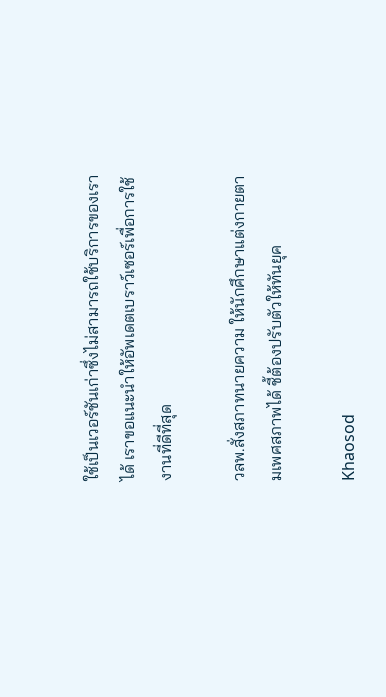ใช้เป็นเวอร์ชันเก่าซึ่งไม่สามารถใช้บริการของเราได้ เราขอแนะนำให้อัพเดตเบราว์เซอร์เพื่อการใช้งานที่ดีที่สุด

วลพ.สั่งสภาทนายความ ให้นักศึกษาแต่งกายตามเพศสภาพได้ ชี้ต้องปรับตัวให้ทันยุค

Khaosod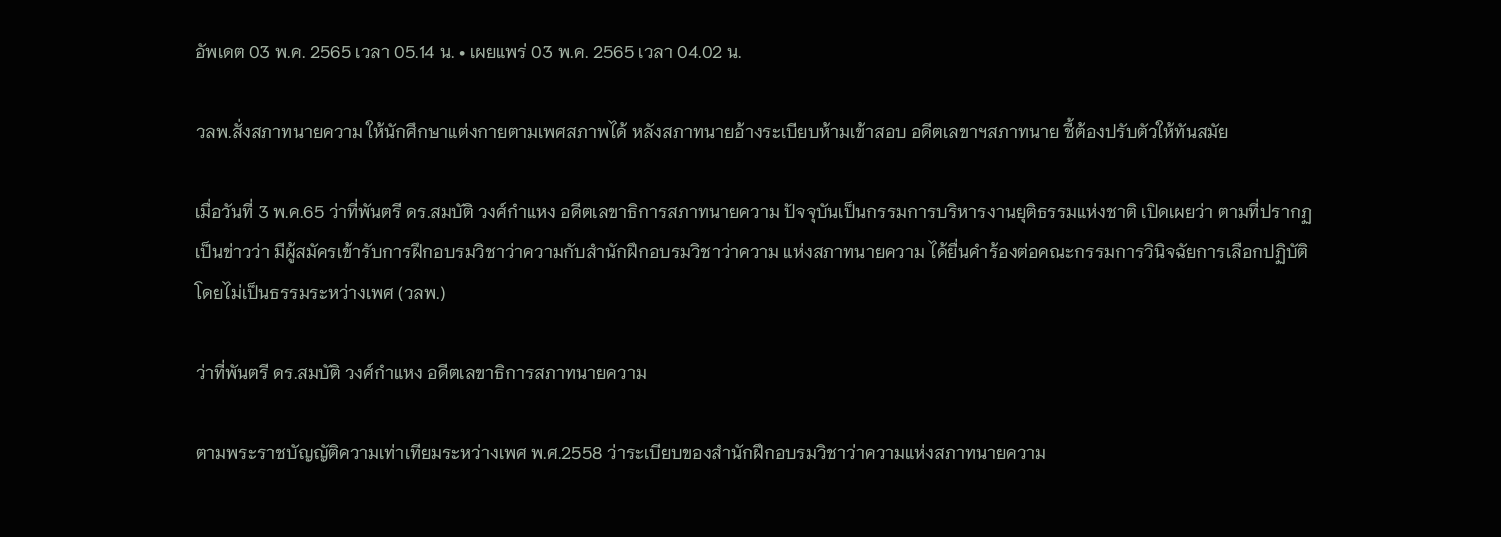อัพเดต 03 พ.ค. 2565 เวลา 05.14 น. • เผยแพร่ 03 พ.ค. 2565 เวลา 04.02 น.

วลพ.สั่งสภาทนายความ ให้นักศึกษาแต่งกายตามเพศสภาพได้ หลังสภาทนายอ้างระเบียบห้ามเข้าสอบ อดีตเลขาฯสภาทนาย ชี้ต้องปรับตัวให้ทันสมัย

เมื่อวันที่ 3 พ.ค.65 ว่าที่พันตรี ดร.สมบัติ วงศ์กำแหง อดีตเลขาธิการสภาทนายความ ปัจจุบันเป็นกรรมการบริหารงานยุติธรรมแห่งชาติ เปิดเผยว่า ตามที่ปรากฏเป็นข่าวว่า มีผู้สมัครเข้ารับการฝึกอบรมวิชาว่าความกับสำนักฝึกอบรมวิชาว่าความ แห่งสภาทนายความ ได้ยื่นคำร้องต่อคณะกรรมการวินิจฉัยการเลือกปฏิบัติโดยไม่เป็นธรรมระหว่างเพศ (วลพ.)

ว่าที่พันตรี ดร.สมบัติ วงศ์กำแหง อดีตเลขาธิการสภาทนายความ

ตามพระราชบัญญัติความเท่าเทียมระหว่างเพศ พ.ศ.2558 ว่าระเบียบของสำนักฝึกอบรมวิชาว่าความแห่งสภาทนายความ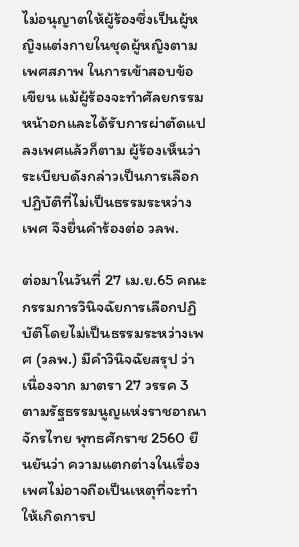ไม่อนุญาตให้ผู้ร้องซึ่งเป็นผู้หญิงแต่งกายในชุดผู้หญิงตามเพศสภาพ ในการเข้าสอบข้อเขียน แม้ผู้ร้องจะทำศัลยกรรมหน้าอกและได้รับการผ่าตัดแปลงเพศแล้วก็ตาม ผู้ร้องเห็นว่าระเบียบดังกล่าวเป็นการเลือกปฏิบัติที่ไม่เป็นธรรมระหว่างเพศ จึงยื่นคำร้องต่อ วลพ.

ต่อมาในวันที่ 27 เม.ย.65 คณะกรรมการวินิจฉัยการเลือกปฏิบัติโดยไม่เป็นธรรมระหว่างเพศ (วลพ.) มีคำวินิจฉัยสรุป ว่า เนื่องจาก มาตรา 27 วรรค 3 ตามรัฐธรรมนูญแห่งราชอาณาจักรไทย พุทธศักราช 2560 ยืนยันว่า ความแตกต่างในเรื่องเพศไม่อาจถือเป็นเหตุที่จะทำให้เกิดการป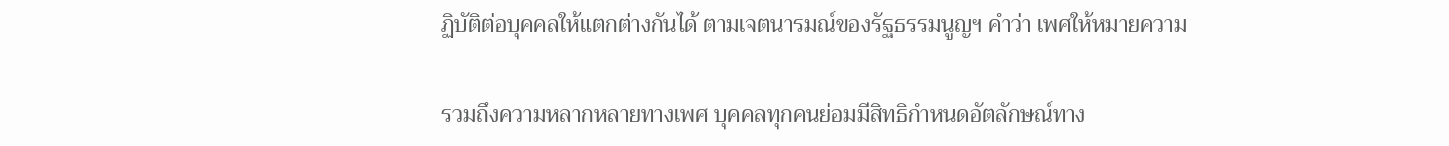ฏิบัติต่อบุคคลให้แตกต่างกันได้ ตามเจตนารมณ์ของรัฐธรรมนูญฯ คำว่า เพศให้หมายความ

รวมถึงความหลากหลายทางเพศ บุคคลทุกคนย่อมมีสิทธิกำหนดอัตลักษณ์ทาง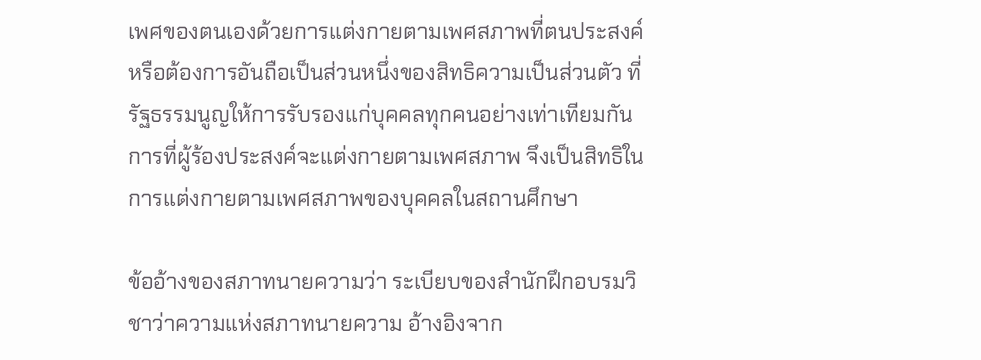เพศของตนเองด้วยการแต่งกายตามเพศสภาพที่ตนประสงค์หรือต้องการอันถือเป็นส่วนหนึ่งของสิทธิความเป็นส่วนตัว ที่รัฐธรรมนูญให้การรับรองแก่บุคคลทุกคนอย่างเท่าเทียมกัน การที่ผู้ร้องประสงค์จะแต่งกายตามเพศสภาพ จึงเป็นสิทธิในการแต่งกายตามเพศสภาพของบุคคลในสถานศึกษา

ข้ออ้างของสภาทนายความว่า ระเบียบของสำนักฝึกอบรมวิชาว่าความแห่งสภาทนายความ อ้างอิงจาก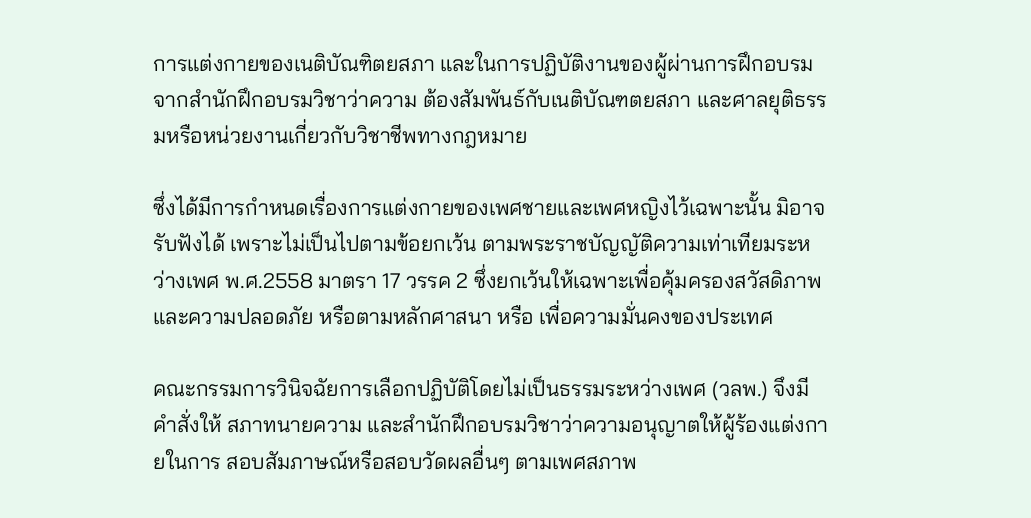การแต่งกายของเนติบัณฑิตยสภา และในการปฏิบัติงานของผู้ผ่านการฝึกอบรมจากสำนักฝึกอบรมวิชาว่าความ ต้องสัมพันธ์กับเนติบัณฑตยสภา และศาลยุติธรรมหรือหน่วยงานเกี่ยวกับวิชาชีพทางกฎหมาย

ซึ่งได้มีการกำหนดเรื่องการแต่งกายของเพศชายและเพศหญิงไว้เฉพาะนั้น มิอาจรับฟังได้ เพราะไม่เป็นไปตามข้อยกเว้น ตามพระราชบัญญัติความเท่าเทียมระหว่างเพศ พ.ศ.2558 มาตรา 17 วรรค 2 ซึ่งยกเว้นให้เฉพาะเพื่อคุ้มครองสวัสดิภาพและความปลอดภัย หรือตามหลักศาสนา หรือ เพื่อความมั่นคงของประเทศ

คณะกรรมการวินิจฉัยการเลือกปฏิบัติโดยไม่เป็นธรรมระหว่างเพศ (วลพ.) จึงมีคำสั่งให้ สภาทนายความ และสำนักฝึกอบรมวิชาว่าความอนุญาตให้ผู้ร้องแต่งกายในการ สอบสัมภาษณ์หรือสอบวัดผลอื่นๆ ตามเพศสภาพ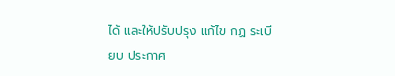ได้ และให้ปรับปรุง แก้ไข กฏ ระเบียบ ประกาศ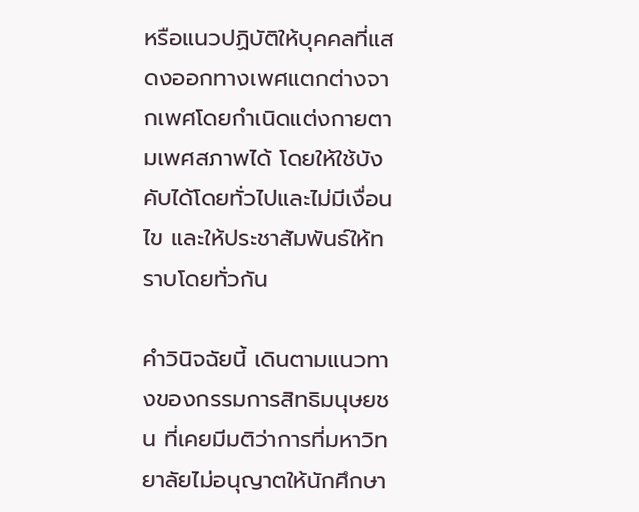หรือแนวปฏิบัติให้บุคคลที่แสดงออกทางเพศแตกต่างจากเพศโดยกำเนิดแต่งกายตามเพศสภาพได้ โดยให้ใช้บังคับได้โดยทั่วไปและไม่มีเงื่อนไข และให้ประชาสัมพันธ์ให้ทราบโดยทั่วกัน

คำวินิจฉัยนี้ เดินตามแนวทางของกรรมการสิทธิมนุษยชน ที่เคยมีมติว่าการที่มหาวิทยาลัยไม่อนุญาตให้นักศึกษา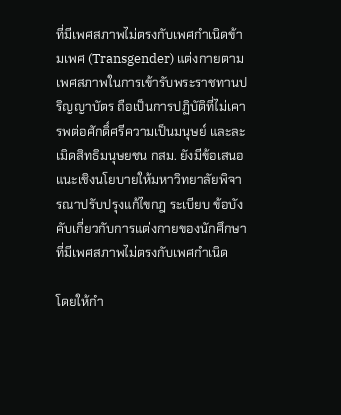ที่มีเพศสภาพไม่ตรงกับเพศกำเนิดข้ามเพศ (Transgender) แต่งกายตามเพศสภาพในการเข้ารับพระราชทานปริญญาบัตร ถือเป็นการปฏิบัติที่ไม่เคารพต่อศักดิ์ศรีความเป็นมนุษย์ และละเมิดสิทธิมนุษยชน กสม. ยังมีข้อเสนอแนะเชิงนโยบายให้มหาวิทยาลัยพิจารณาปรับปรุงแก้ไขกฎ ระเบียบ ข้อบังคับเกี่ยวกับการแต่งกายของนักศึกษาที่มีเพศสภาพไม่ตรงกับเพศกำเนิด

โดยให้กำ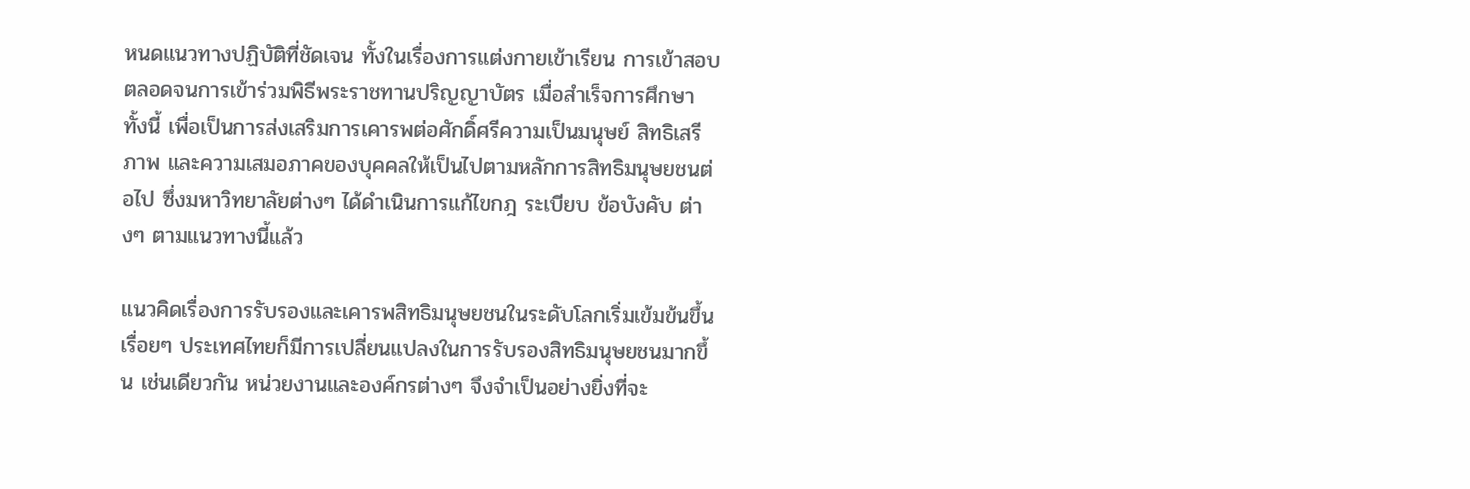หนดแนวทางปฏิบัติที่ชัดเจน ทั้งในเรื่องการแต่งกายเข้าเรียน การเข้าสอบ ตลอดจนการเข้าร่วมพิธีพระราชทานปริญญาบัตร เมื่อสำเร็จการศึกษา ทั้งนี้ เพื่อเป็นการส่งเสริมการเคารพต่อศักดิ์ศรีความเป็นมนุษย์ สิทธิเสรีภาพ และความเสมอภาคของบุคคลให้เป็นไปตามหลักการสิทธิมนุษยชนต่อไป ซึ่งมหาวิทยาลัยต่างๆ ได้ดำเนินการแก้ไขกฎ ระเบียบ ข้อบังคับ ต่างๆ ตามแนวทางนี้แล้ว

แนวคิดเรื่องการรับรองและเคารพสิทธิมนุษยชนในระดับโลกเริ่มเข้มข้นขึ้นเรื่อยๆ ประเทศไทยก็มีการเปลี่ยนแปลงในการรับรองสิทธิมนุษยชนมากขึ้น เช่นเดียวกัน หน่วยงานและองค์กรต่างๆ จึงจำเป็นอย่างยิ่งที่จะ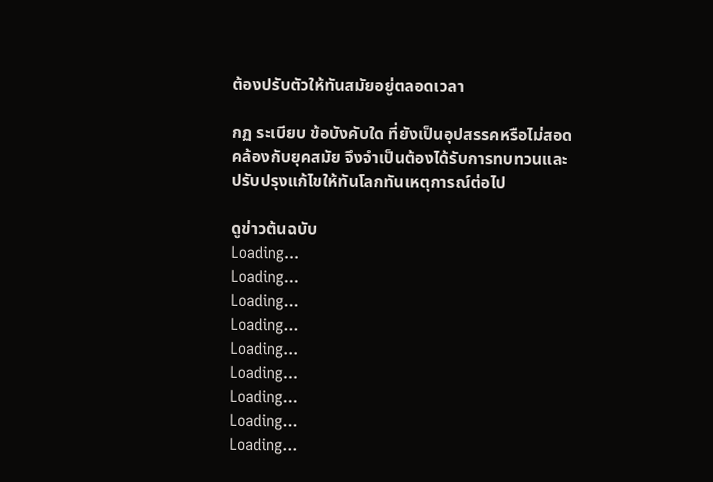ต้องปรับตัวให้ทันสมัยอยู่ตลอดเวลา

กฏ ระเบียบ ข้อบังคับใด ที่ยังเป็นอุปสรรคหรือไม่สอดคล้องกับยุคสมัย จึงจำเป็นต้องได้รับการทบทวนและปรับปรุงแก้ไขให้ทันโลกทันเหตุการณ์ต่อไป

ดูข่าวต้นฉบับ
Loading...
Loading...
Loading...
Loading...
Loading...
Loading...
Loading...
Loading...
Loading...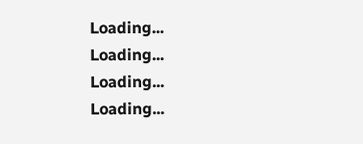Loading...
Loading...
Loading...
Loading...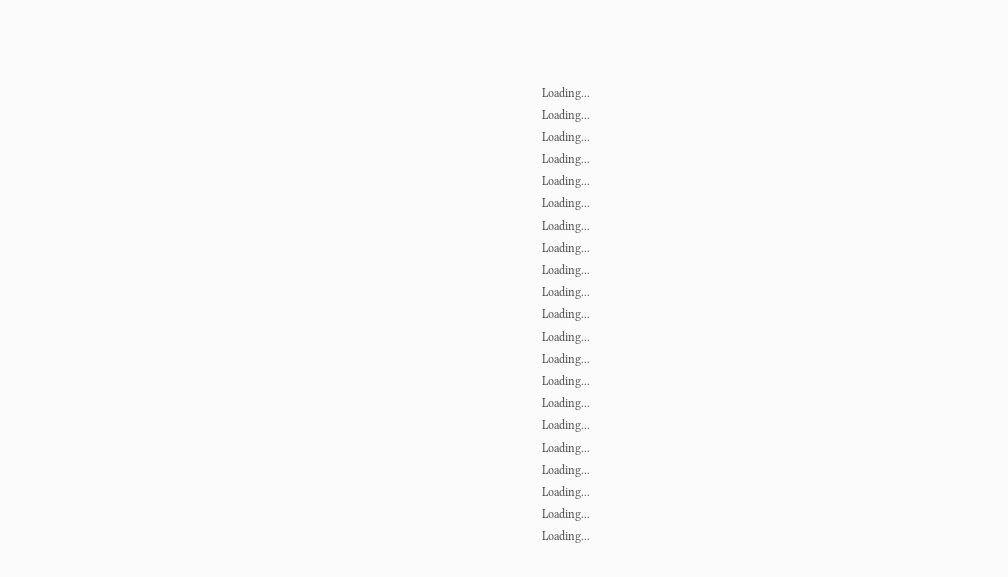Loading...
Loading...
Loading...
Loading...
Loading...
Loading...
Loading...
Loading...
Loading...
Loading...
Loading...
Loading...
Loading...
Loading...
Loading...
Loading...
Loading...
Loading...
Loading...
Loading...
Loading...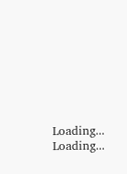Loading...
Loading...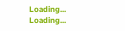Loading...
Loading...